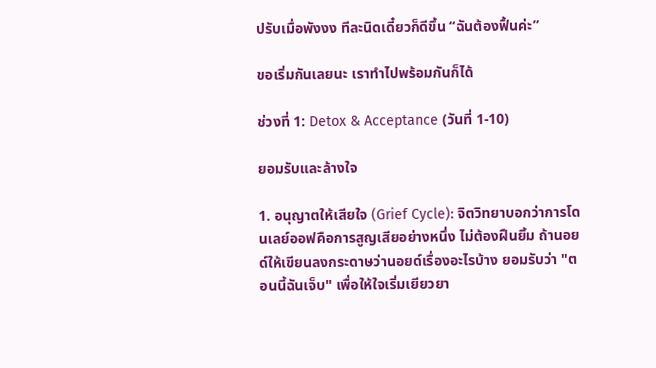ปรับเมื่อพังงง ทีละนิดเดี๋ยวก็ดีขึ้น “ฉันต้องฟื้นค่ะ”

ขอเริ่มกันเลยนะ เราทำไปพร้อมกันก็ได้

ช่วงที่ 1: Detox & Acceptance (วันที่ 1-10)

ยอมรับและล้างใจ

1. อนุญาตให้เสียใจ (Grief Cycle): จิตวิทยาบอกว่าการโดนเลย์ออฟคือการสูญเสียอย่างหนึ่ง ไม่ต้องฝืนยิ้ม ถ้านอยด์ให้เขียนลงกระดาษว่านอยด์เรื่องอะไรบ้าง ยอมรับว่า "ตอนนี้ฉันเจ็บ" เพื่อให้ใจเริ่มเยียวยา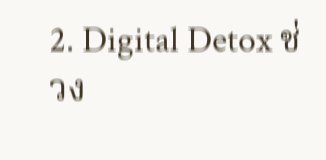2. Digital Detox ช่วง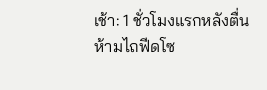เช้า: 1 ชั่วโมงแรกหลังตื่น ห้ามไถฟีดโซ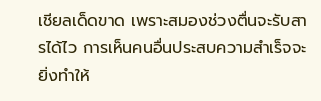เชียลเด็ดขาด เพราะสมองช่วงตื่นจะรับสารได้ไว การเห็นคนอื่นประสบความสำเร็จจะยิ่งทำให้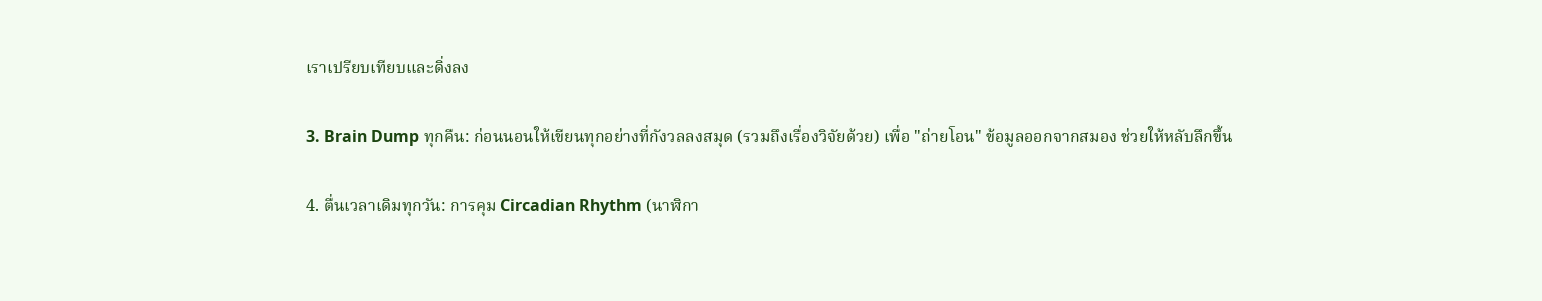เราเปรียบเทียบและดิ่งลง

3. Brain Dump ทุกคืน: ก่อนนอนให้เขียนทุกอย่างที่กังวลลงสมุด (รวมถึงเรื่องวิจัยด้วย) เพื่อ "ถ่ายโอน" ข้อมูลออกจากสมอง ช่วยให้หลับลึกขึ้น

4. ตื่นเวลาเดิมทุกวัน: การคุม Circadian Rhythm (นาฬิกา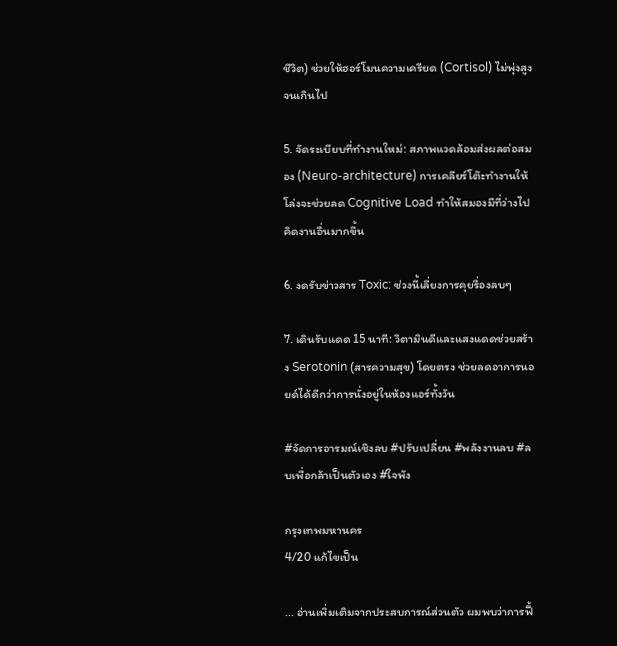ชีวิต) ช่วยให้ฮอร์โมนความเครียด (Cortisol) ไม่พุ่งสูงจนเกินไป

5. จัดระเบียบที่ทำงานใหม่: สภาพแวดล้อมส่งผลต่อสมอง (Neuro-architecture) การเคลียร์โต๊ะทำงานให้โล่งจะช่วยลด Cognitive Load ทำให้สมองมีที่ว่างไปคิดงานอื่นมากขึ้น

6. งดรับข่าวสาร Toxic: ช่วงนี้เลี่ยงการคุยรื่องลบๆ

7. เดินรับแดด 15 นาที: วิตามินดีและแสงแดดช่วยสร้าง Serotonin (สารความสุข) โดยตรง ช่วยลดอาการนอยด์ได้ดีกว่าการนั่งอยู่ในห้องแอร์ทั้งวัน

#จัดการอารมณ์เชิงลบ #ปรับเปลี่ยน #พลังงานลบ #ลบเพื่อกล้าเป็นตัวเอง #ใจพัง

กรุงเทพมหานคร
4/20 แก้ไขเป็น

... อ่านเพิ่มเติมจากประสบการณ์ส่วนตัว ผมพบว่าการฟื้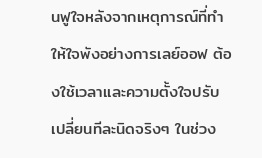นฟูใจหลังจากเหตุการณ์ที่ทำให้ใจพังอย่างการเลย์ออฟ ต้องใช้เวลาและความตั้งใจปรับเปลี่ยนทีละนิดจริงๆ ในช่วง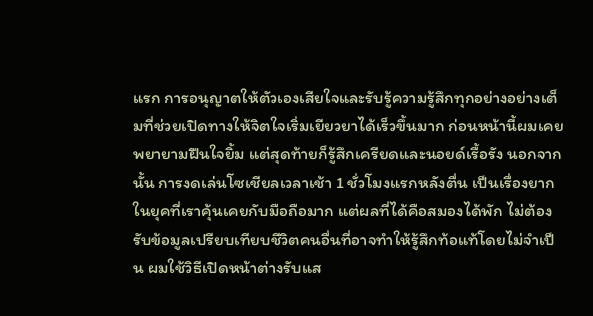แรก การอนุญาตให้ตัวเองเสียใจและรับรู้ความรู้สึกทุกอย่างอย่างเต็มที่ช่วยเปิดทางให้จิตใจเริ่มเยียวยาได้เร็วขึ้นมาก ก่อนหน้านี้ผมเคยพยายามฝืนใจยิ้ม แต่สุดท้ายก็รู้สึกเครียดและนอยด์เรื้อรัง นอกจากนั้น การงดเล่นโซเชียลเวลาเช้า 1 ชั่วโมงแรกหลังตื่น เป็นเรื่องยากในยุคที่เราคุ้นเคยกับมือถือมาก แต่ผลที่ได้คือสมองได้พัก ไม่ต้องรับข้อมูลเปรียบเทียบชีวิตคนอื่นที่อาจทำให้รู้สึกท้อแท้โดยไม่จำเป็น ผมใช้วิธีเปิดหน้าต่างรับแส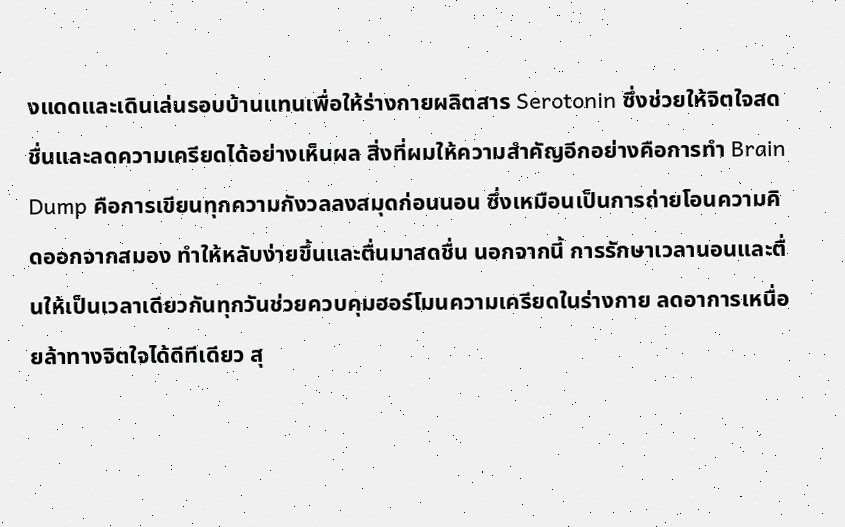งแดดและเดินเล่นรอบบ้านแทนเพื่อให้ร่างกายผลิตสาร Serotonin ซึ่งช่วยให้จิตใจสดชื่นและลดความเครียดได้อย่างเห็นผล สิ่งที่ผมให้ความสำคัญอีกอย่างคือการทำ Brain Dump คือการเขียนทุกความกังวลลงสมุดก่อนนอน ซึ่งเหมือนเป็นการถ่ายโอนความคิดออกจากสมอง ทำให้หลับง่ายขึ้นและตื่นมาสดชื่น นอกจากนี้ การรักษาเวลานอนและตื่นให้เป็นเวลาเดียวกันทุกวันช่วยควบคุมฮอร์โมนความเครียดในร่างกาย ลดอาการเหนื่อยล้าทางจิตใจได้ดีทีเดียว สุ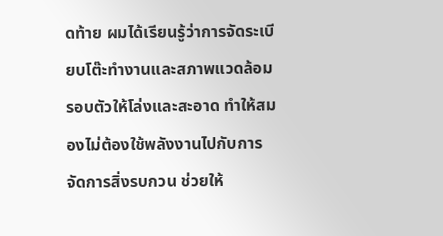ดท้าย ผมได้เรียนรู้ว่าการจัดระเบียบโต๊ะทำงานและสภาพแวดล้อมรอบตัวให้โล่งและสะอาด ทำให้สมองไม่ต้องใช้พลังงานไปกับการจัดการสิ่งรบกวน ช่วยให้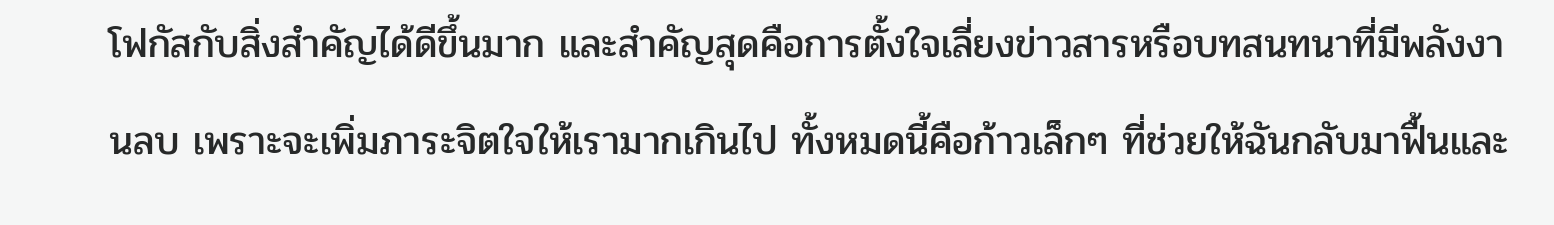โฟกัสกับสิ่งสำคัญได้ดีขึ้นมาก และสำคัญสุดคือการตั้งใจเลี่ยงข่าวสารหรือบทสนทนาที่มีพลังงานลบ เพราะจะเพิ่มภาระจิตใจให้เรามากเกินไป ทั้งหมดนี้คือก้าวเล็กๆ ที่ช่วยให้ฉันกลับมาฟื้นและ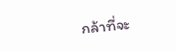กล้าที่จะ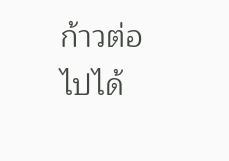ก้าวต่อไปได้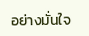อย่างมั่นใจ